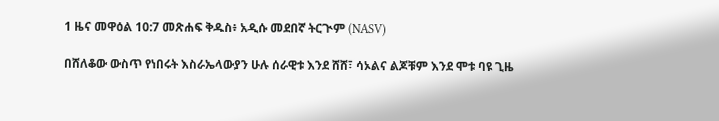1 ዜና መዋዕል 10:7 መጽሐፍ ቅዱስ፥ አዲሱ መደበኛ ትርጒም (NASV)

በሸለቆው ውስጥ የነበሩት እስራኤላውያን ሁሉ ሰራዊቱ እንደ ሸሸ፣ ሳኦልና ልጆቹም እንደ ሞቱ ባዩ ጊዜ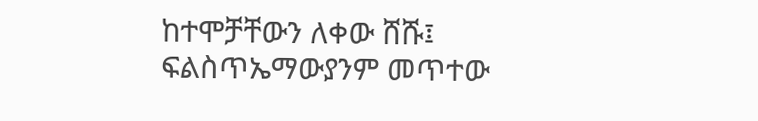ከተሞቻቸውን ለቀው ሸሹ፤ ፍልስጥኤማውያንም መጥተው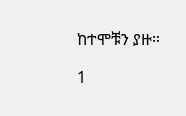ከተሞቹን ያዙ።

1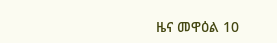ዜና መዋዕል 10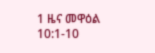1 ዜና መዋዕል 10:1-10